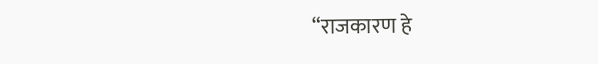“राजकारण हे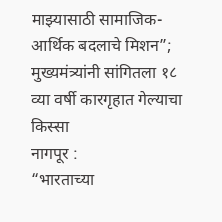माझ्यासाठी सामाजिक-आर्थिक बदलाचे मिशन”; मुख्यमंत्र्यांनी सांगितला १८ व्या वर्षी कारगृहात गेल्याचा किस्सा
नागपूर :
“भारताच्या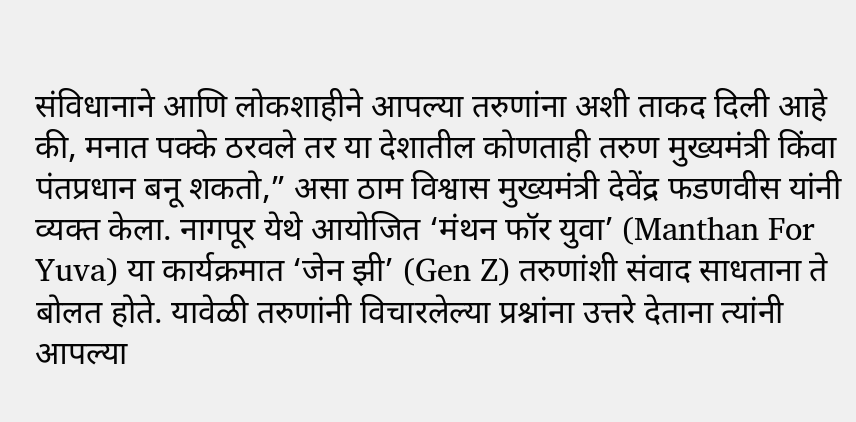संविधानाने आणि लोकशाहीने आपल्या तरुणांना अशी ताकद दिली आहे की, मनात पक्के ठरवले तर या देशातील कोणताही तरुण मुख्यमंत्री किंवा पंतप्रधान बनू शकतो,” असा ठाम विश्वास मुख्यमंत्री देवेंद्र फडणवीस यांनी व्यक्त केला. नागपूर येथे आयोजित ‘मंथन फॉर युवा’ (Manthan For Yuva) या कार्यक्रमात ‘जेन झी’ (Gen Z) तरुणांशी संवाद साधताना ते बोलत होते. यावेळी तरुणांनी विचारलेल्या प्रश्नांना उत्तरे देताना त्यांनी आपल्या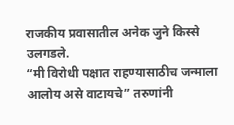राजकीय प्रवासातील अनेक जुने किस्से उलगडले.
“मी विरोधी पक्षात राहण्यासाठीच जन्माला आलोय असे वाटायचे” तरुणांनी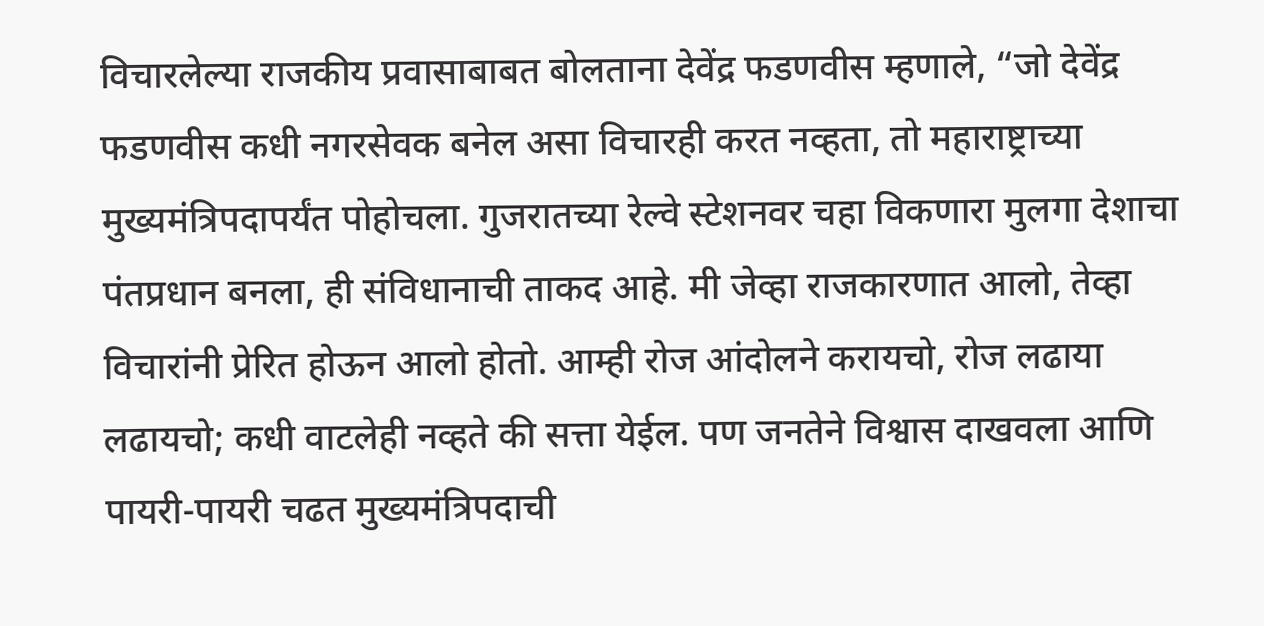विचारलेल्या राजकीय प्रवासाबाबत बोलताना देवेंद्र फडणवीस म्हणाले, “जो देवेंद्र फडणवीस कधी नगरसेवक बनेल असा विचारही करत नव्हता, तो महाराष्ट्राच्या मुख्यमंत्रिपदापर्यंत पोहोचला. गुजरातच्या रेल्वे स्टेशनवर चहा विकणारा मुलगा देशाचा पंतप्रधान बनला, ही संविधानाची ताकद आहे. मी जेव्हा राजकारणात आलो, तेव्हा विचारांनी प्रेरित होऊन आलो होतो. आम्ही रोज आंदोलने करायचो, रोज लढाया लढायचो; कधी वाटलेही नव्हते की सत्ता येईल. पण जनतेने विश्वास दाखवला आणि पायरी-पायरी चढत मुख्यमंत्रिपदाची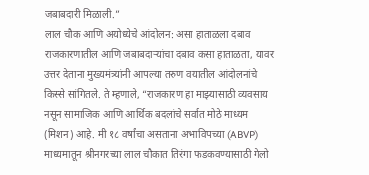जबाबदारी मिळाली.”
लाल चौक आणि अयोध्येचे आंदोलन: असा हाताळला दबाव राजकारणातील आणि जबाबदाऱ्यांचा दबाव कसा हाताळता, यावर उत्तर देताना मुख्यमंत्र्यांनी आपल्या तरुण वयातील आंदोलनांचे किस्से सांगितले. ते म्हणाले, “राजकारण हा माझ्यासाठी व्यवसाय नसून सामाजिक आणि आर्थिक बदलांचे सर्वात मोठे माध्यम (मिशन) आहे. मी १८ वर्षांचा असताना अभाविपच्या (ABVP) माध्यमातून श्रीनगरच्या लाल चौकात तिरंगा फडकवण्यासाठी गेलो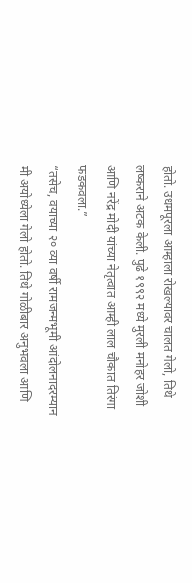होतो. उधमपूरला आम्हाला रोखल्यावर चालत गेलो, तिथे लष्कराने अटक केली. पुढे १९९२ मध्ये मुरली मनोहर जोशी आणि नरेंद्र मोदी यांच्या नेतृत्वात आम्ही लाल चौकात तिरंगा फडकवला.”
“तसेच, वयाच्या २० व्या वर्षी रामजन्मभूमी आंदोलनादरम्यान मी अयोध्येला गेलो होतो. तिथे गोळीबार अनुभवला आणि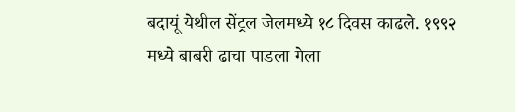बदायूं येथील सेंट्रल जेलमध्ये १८ दिवस काढले. १९९२ मध्ये बाबरी ढाचा पाडला गेला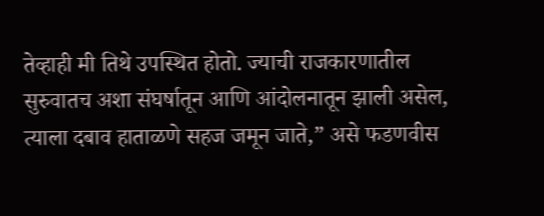तेव्हाही मी तिथे उपस्थित होतो. ज्याची राजकारणातील सुरुवातच अशा संघर्षातून आणि आंदोलनातून झाली असेल, त्याला दबाव हाताळणे सहज जमून जाते,” असे फडणवीस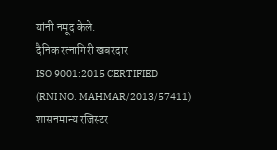यांनी नमूद केले.
दैनिक रत्नागिरी खबरदार
ISO 9001:2015 CERTIFIED
(RNI NO. MAHMAR/2013/57411)
शासनमान्य रजिस्टर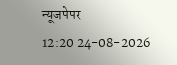न्यूजपेपर
12:20 24-08-2026